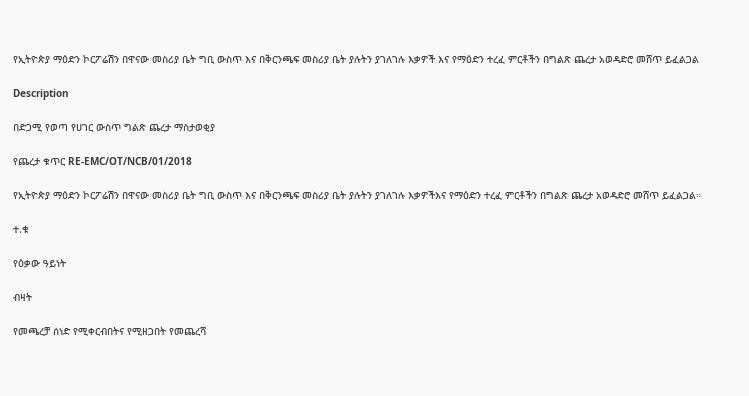የኢትዮጵያ ማዕድን ኮርፖሬሽን በዋናው መስሪያ ቤት ግቢ ውስጥ እና በቅርንጫፍ መስሪያ ቤት ያሉትን ያገለገሉ እቃዎች እና የማዕድን ተረፈ ምርቶችን በግልጽ ጨረታ አወዳድሮ መሸጥ ይፈልጋል

Description

በድጋሚ የወጣ የሀገር ውስጥ ግልጽ ጨረታ ማስታወቂያ

የጨረታ ቁጥር RE-EMC/OT/NCB/01/2018

የኢትዮጵያ ማዕድን ኮርፖሬሽን በዋናው መስሪያ ቤት ግቢ ውስጥ እና በቅርንጫፍ መስሪያ ቤት ያሉትን ያገለገሉ እቃዎችእና የማዕድን ተረፈ ምርቶችን በግልጽ ጨረታ አወዳድሮ መሸጥ ይፈልጋል።

ተ.ቁ

የዕቃው ዓይነት

ብዛት

የመጫረቻ ሰነድ የሚቀርብበትና የሚዘጋበት የመጨረሻ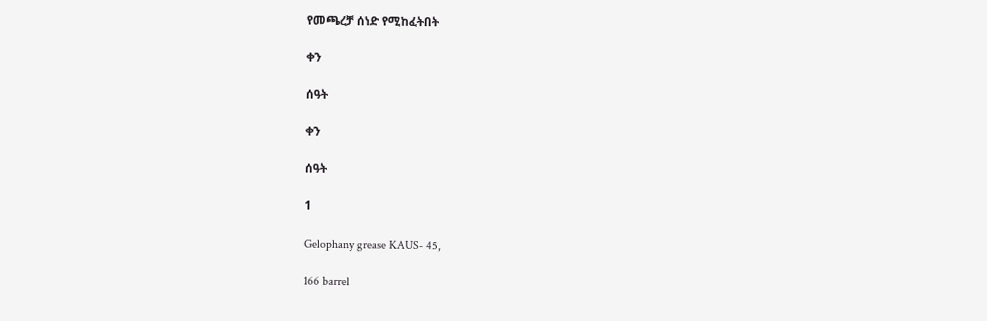የመጫረቻ ሰነድ የሚከፈትበት

ቀን

ሰዓት

ቀን

ሰዓት

1

Gelophany grease KAUS- 45,

166 barrel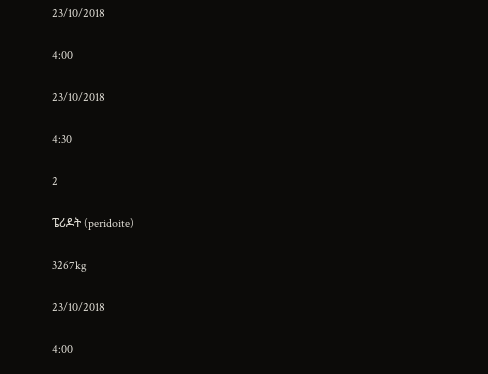23/10/2018

4:00

23/10/2018

4:30

2

ፔሪዶት (peridoite)

3267kg

23/10/2018

4:00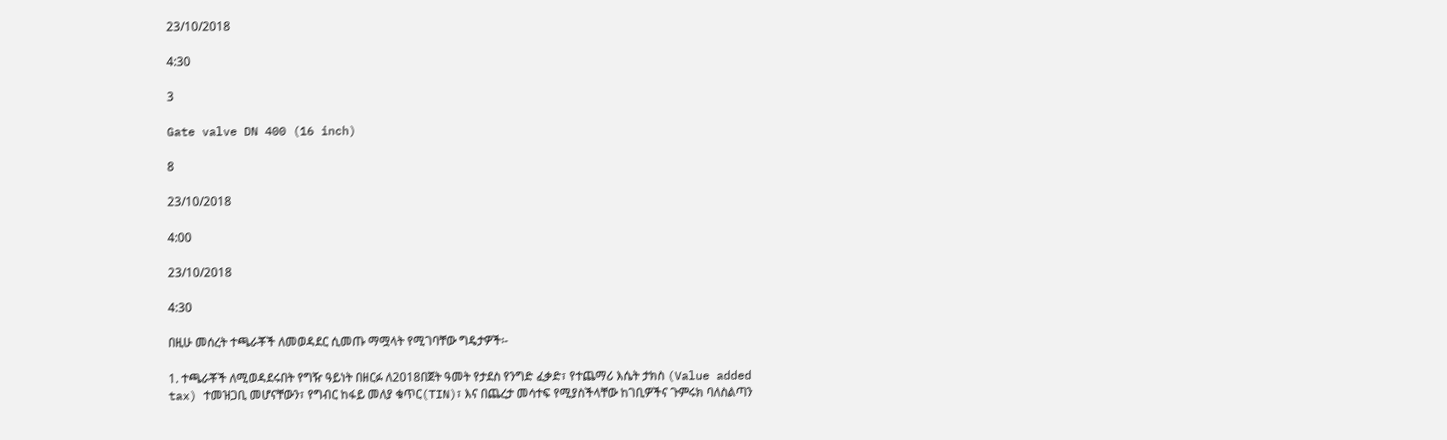23/10/2018

4:30

3

Gate valve DN 400 (16 inch)

8

23/10/2018

4:00

23/10/2018

4:30

በዚሁ መሰረት ተጫራቾች ለመወዳደር ሲመጡ ማሟላት የሚገባቸው ግዴታዎች፡-

1. ተጫራቾች ለሚወዳደሩበት የግዥ ዓይነት በዘርፉ ለ2018በጀት ዓመት የታደስ የንግድ ፈቃድ፣ የተጨማሪ እሴት ታክስ (Value added tax) ተመዝጋቢ መሆናቸውን፣ የግብር ከፋይ መለያ ቁጥር(TIN)፣ እና በጨረታ መሳተፍ የሚያስችላቸው ከገቢዎችና ጉምሩክ ባለስልጣን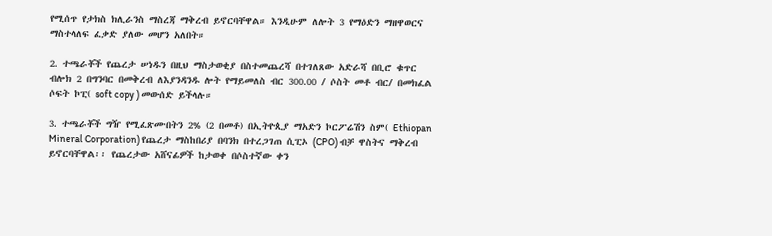የሚሰጥ የታክስ ክሊራንስ ማስረጃ ማቅረብ ይኖርባቸዋል። እንዲሁም ለሎት 3 የማዕድን ማዘዋወርና ማስተላለፍ ፈቃድ ያለው መሆን አለበት።

2. ተጫራቾች የጨረታ ሠነዱን በዚህ ማስታወቂያ በስተመጨረሻ በተገለጸው አድራሻ በቢሮ ቁጥር ብሎክ 2 በግንባር በመቅረብ ለእያንዳንዱ ሎት የማይመለስ ብር 300.00 / ሶስት መቶ ብር/ በመክፈል ሶፍት ኮፒ( soft copy ) መውሰድ ይችላሉ።

3. ተጫራቾች ግዥ የሚፈጽሙበትን 2% (2 በመቶ) በኢትዮጲያ ማአድን ኮርፖሬሽን ስም( Ethiopan Mineral Corporation) የጨረታ ማስከበሪያ በባንክ በተረጋገጠ ሲፒኦ (CPO) ብቻ ዋስትና ማቅረብ ይኖርባቸዋል፡፡ የጨረታው አሸናፊዎች ከታወቀ በሶስተኛው ቀን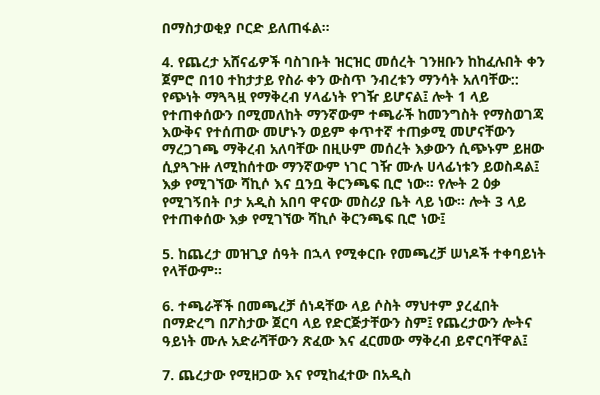በማስታወቂያ ቦርድ ይለጠፋል።

4. የጨረታ አሸናፊዎች ባስገቡት ዝርዝር መሰረት ገንዘቡን ከከፈሉበት ቀን ጀምሮ በ10 ተከታታይ የስራ ቀን ውስጥ ንብረቱን ማንሳት አለባቸው:: የጭነት ማጓጓዟ የማቅረብ ሃላፊነት የገዥ ይሆናል፤ ሎት 1 ላይ የተጠቀሰውን በሚመለከት ማንኛውም ተጫራች ከመንግስት የማስወገጃ እውቅና የተሰጠው መሆኑን ወይም ቀጥተኛ ተጠቃሚ መሆናቸውን ማረጋገጫ ማቅረብ አለባቸው በዚሁም መሰረት እቃውን ሲጭኑም ይዘው ሲያጓጉዙ ለሚከሰተው ማንኛውም ነገር ገዥ ሙሉ ሀላፊነቱን ይወስዳል፤ እቃ የሚገኘው ሻኪሶ እና ቧንቧ ቅርንጫፍ ቢሮ ነው። የሎት 2 ዕቃ የሚገኝበት ቦታ አዲስ አበባ ዋናው መስሪያ ቤት ላይ ነው፡፡ ሎት 3 ላይ የተጠቀሰው እቃ የሚገኘው ሻኪሶ ቅርንጫፍ ቢሮ ነው፤

5. ከጨረታ መዝጊያ ሰዓት በኋላ የሚቀርቡ የመጫረቻ ሠነዶች ተቀባይነት የላቸውም።

6. ተጫራቾች በመጫረቻ ሰነዳቸው ላይ ሶስት ማህተም ያረፈበት በማድረግ በፖስታው ጀርባ ላይ የድርጅታቸውን ስም፤ የጨረታውን ሎትና ዓይነት ሙሉ አድራሻቸውን ጽፈው እና ፈርመው ማቅረብ ይኖርባቸዋል፤

7. ጨረታው የሚዘጋው እና የሚከፈተው በአዲስ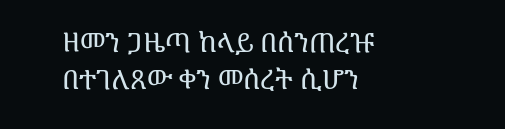ዘመን ጋዜጣ ከላይ በሰንጠረዡ በተገለጸው ቀን መሰረት ሲሆን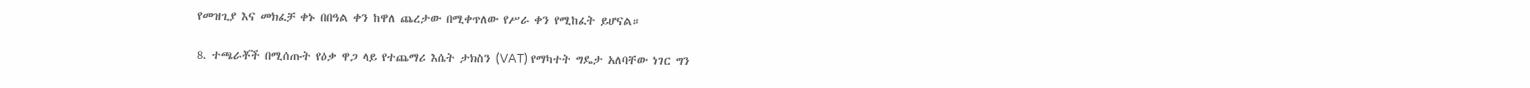የመዝጊያ እና መክፈቻ ቀኑ በበዓል ቀን ከዋለ ጨረታው በሚቀጥለው የሥራ ቀን የሚከፈት ይሆናል።

8. ተጫራቾች በሚሰጡት የዕቃ ዋጋ ላይ የተጨማሪ እሴት ታክስን (VAT) የማካተት ግዴታ አለባቸው ነገር ግን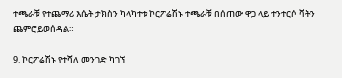ተጫራቹ የተጨማሪ እሴት ታክስን ካላካተቱ ኮርፖሬሽኑ ተጫራቹ በሰጠው ዋጋ ላይ ተንተርሶ ቫትን ጨምሮይወሰዳል።

9. ኮርፖሬሽኑ የተሻለ መንገድ ካገኘ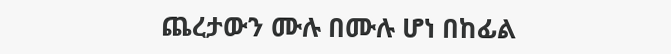ጨረታውን ሙሉ በሙሉ ሆነ በከፊል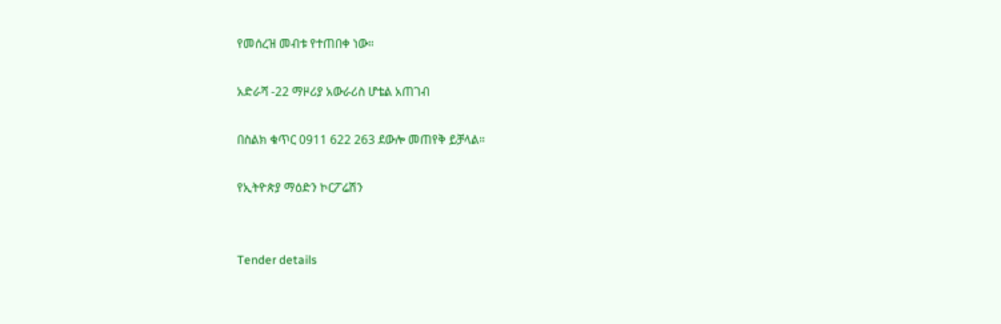የመሰረዝ መብቱ የተጠበቀ ነው።

አድራሻ -22 ማዞሪያ አውራሪስ ሆቴል አጠገብ

በስልክ ቁጥር 0911 622 263 ደውሎ መጠየቅ ይቻላል።

የኢትዮጵያ ማዕድን ኮርፖሬሽን


Tender details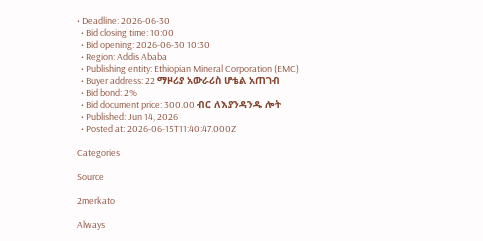• Deadline: 2026-06-30
  • Bid closing time: 10:00
  • Bid opening: 2026-06-30 10:30
  • Region: Addis Ababa
  • Publishing entity: Ethiopian Mineral Corporation (EMC)
  • Buyer address: 22 ማዞሪያ አውራሪስ ሆቴል አጠገብ
  • Bid bond: 2%
  • Bid document price: 300.00 ብር ለእያንዳንዱ ሎት
  • Published: Jun 14, 2026
  • Posted at: 2026-06-15T11:40:47.000Z

Categories

Source

2merkato

Always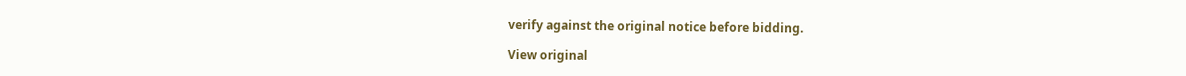verify against the original notice before bidding.

View original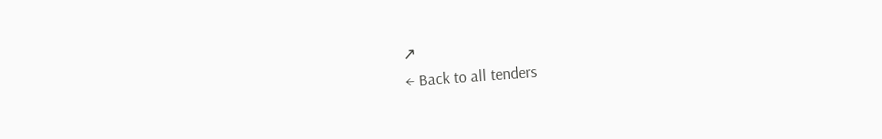↗
← Back to all tenders